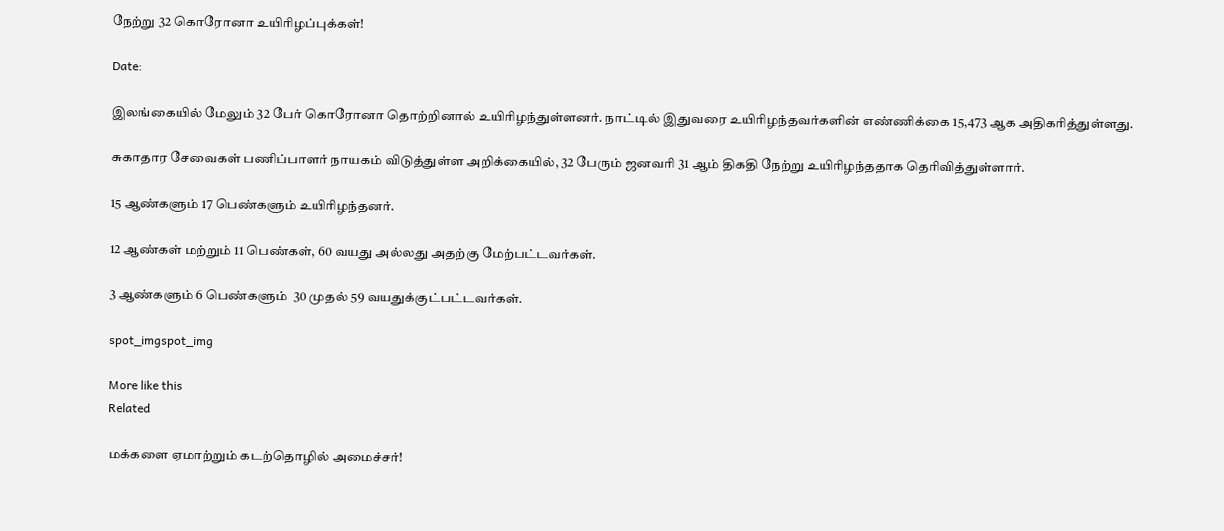நேற்று 32 கொரோனா உயிரிழப்புக்கள்!

Date:

இலங்கையில் மேலும் 32 பேர் கொரோனா தொற்றினால் உயிரிழந்துள்ளனர். நாட்டில் இதுவரை உயிரிழந்தவர்களின் எண்ணிக்கை 15,473 ஆக அதிகரித்துள்ளது.

சுகாதார சேவைகள் பணிப்பாளர் நாயகம் விடுத்துள்ள அறிக்கையில், 32 பேரும் ஜனவரி 31 ஆம் திகதி நேற்று உயிரிழந்ததாக தெரிவித்துள்ளார்.

15 ஆண்களும் 17 பெண்களும் உயிரிழந்தனர்.

12 ஆண்கள் மற்றும் 11 பெண்கள், 60 வயது அல்லது அதற்கு மேற்பட்டவர்கள்.

3 ஆண்களும் 6 பெண்களும்  30 முதல் 59 வயதுக்குட்பட்டவர்கள்.

spot_imgspot_img

More like this
Related

மக்களை ஏமாற்றும் கடற்தொழில் அமைச்சர்!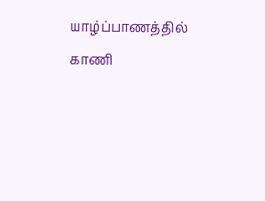யாழ்ப்பாணத்தில் காணி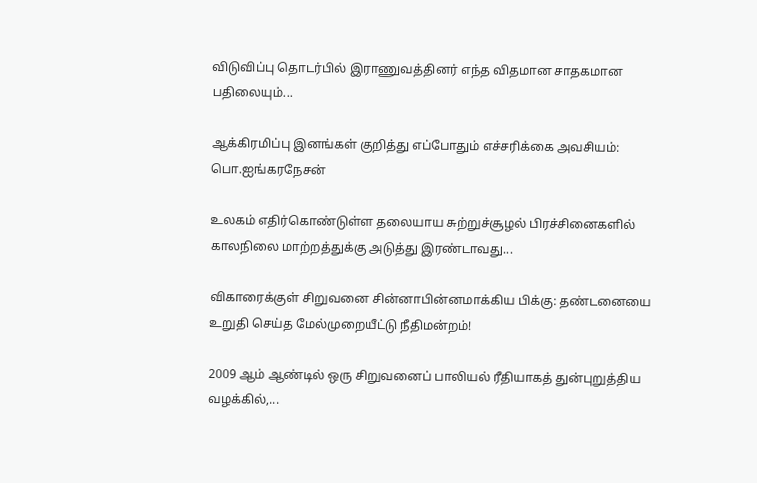விடுவிப்பு தொடர்பில் இராணுவத்தினர் எந்த விதமான சாதகமான பதிலையும்...

ஆக்கிரமிப்பு இனங்கள் குறித்து எப்போதும் எச்சரிக்கை அவசியம்: பொ.ஐங்கரநேசன்

உலகம் எதிர்கொண்டுள்ள தலையாய சுற்றுச்சூழல் பிரச்சினைகளில் காலநிலை மாற்றத்துக்கு அடுத்து இரண்டாவது...

விகாரைக்குள் சிறுவனை சின்னாபின்னமாக்கிய பிக்கு: தண்டனையை உறுதி செய்த மேல்முறையீட்டு நீதிமன்றம்!

2009 ஆம் ஆண்டில் ஒரு சிறுவனைப் பாலியல் ரீதியாகத் துன்புறுத்திய வழக்கில்,...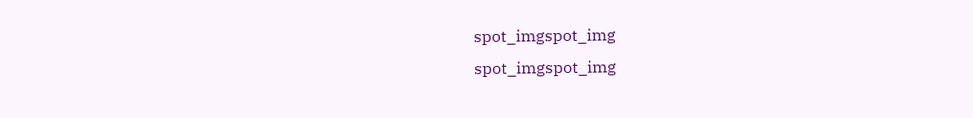spot_imgspot_img
spot_imgspot_img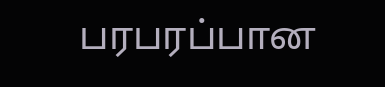பரபரப்பான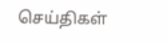செய்திகள்